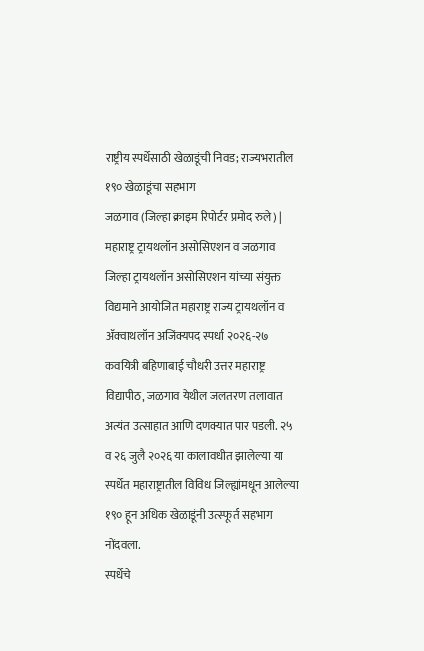राष्ट्रीय स्पर्धेसाठी खेळाडूंची निवड; राज्यभरातील १९० खेळाडूंचा सहभाग
जळगाव (जिल्हा क्राइम रिपोर्टर प्रमोद रुले) | महाराष्ट्र ट्रायथलॉन असोसिएशन व जळगाव जिल्हा ट्रायथलॉन असोसिएशन यांच्या संयुक्त विद्यमाने आयोजित महाराष्ट्र राज्य ट्रायथलॉन व ॲक्वाथलॉन अजिंक्यपद स्पर्धा २०२६-२७ कवयित्री बहिणाबाई चौधरी उत्तर महाराष्ट्र विद्यापीठ, जळगाव येथील जलतरण तलावात अत्यंत उत्साहात आणि दणक्यात पार पडली. २५ व २६ जुलै २०२६ या कालावधीत झालेल्या या स्पर्धेत महाराष्ट्रातील विविध जिल्ह्यांमधून आलेल्या १९० हून अधिक खेळाडूंनी उत्स्फूर्त सहभाग नोंदवला.
स्पर्धेचे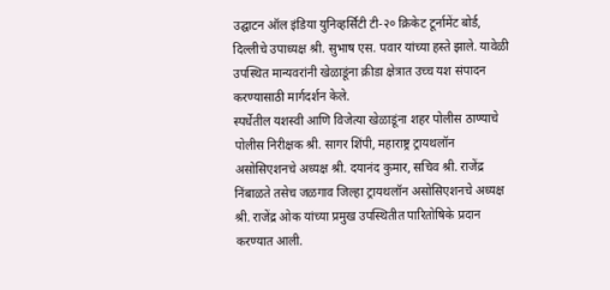उद्घाटन ऑल इंडिया युनिव्हर्सिटी टी-२० क्रिकेट टूर्नामेंट बोर्ड, दिल्लीचे उपाध्यक्ष श्री. सुभाष एस. पवार यांच्या हस्ते झाले. यावेळी उपस्थित मान्यवरांनी खेळाडूंना क्रीडा क्षेत्रात उच्च यश संपादन करण्यासाठी मार्गदर्शन केले.
स्पर्धेतील यशस्वी आणि विजेत्या खेळाडूंना शहर पोलीस ठाण्याचे पोलीस निरीक्षक श्री. सागर शिंपी, महाराष्ट्र ट्रायथलॉन असोसिएशनचे अध्यक्ष श्री. दयानंद कुमार, सचिव श्री. राजेंद्र निंबाळते तसेच जळगाव जिल्हा ट्रायथलॉन असोसिएशनचे अध्यक्ष श्री. राजेंद्र ओक यांच्या प्रमुख उपस्थितीत पारितोषिके प्रदान करण्यात आली.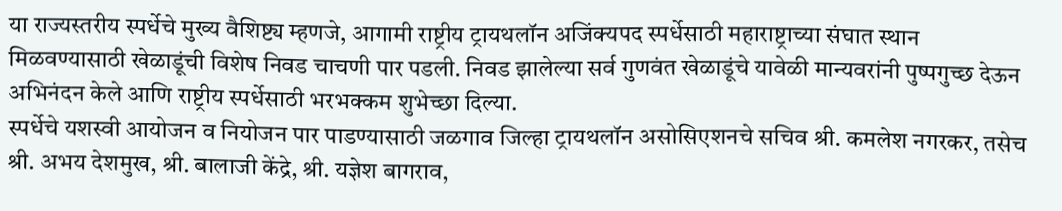या राज्यस्तरीय स्पर्धेचे मुख्य वैशिष्ट्य म्हणजे, आगामी राष्ट्रीय ट्रायथलॉन अजिंक्यपद स्पर्धेसाठी महाराष्ट्राच्या संघात स्थान मिळवण्यासाठी खेळाडूंची विशेष निवड चाचणी पार पडली. निवड झालेल्या सर्व गुणवंत खेळाडूंचे यावेळी मान्यवरांनी पुष्पगुच्छ देऊन अभिनंदन केले आणि राष्ट्रीय स्पर्धेसाठी भरभक्कम शुभेच्छा दिल्या.
स्पर्धेचे यशस्वी आयोजन व नियोजन पार पाडण्यासाठी जळगाव जिल्हा ट्रायथलॉन असोसिएशनचे सचिव श्री. कमलेश नगरकर, तसेच श्री. अभय देशमुख, श्री. बालाजी केंद्रे, श्री. यज्ञेश बागराव,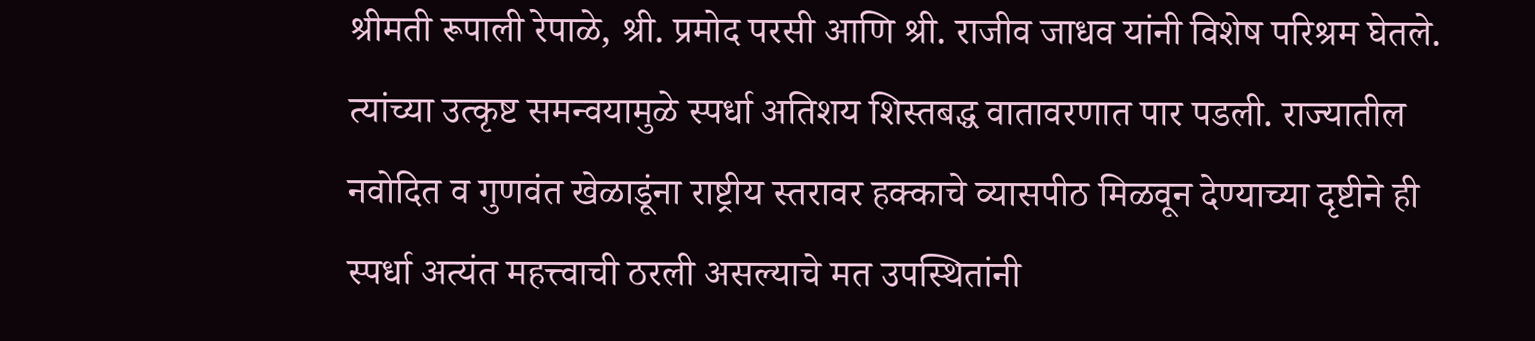श्रीमती रूपाली रेपाळे, श्री. प्रमोद परसी आणि श्री. राजीव जाधव यांनी विशेष परिश्रम घेतले. त्यांच्या उत्कृष्ट समन्वयामुळे स्पर्धा अतिशय शिस्तबद्ध वातावरणात पार पडली. राज्यातील नवोदित व गुणवंत खेळाडूंना राष्ट्रीय स्तरावर हक्काचे व्यासपीठ मिळवून देण्याच्या दृष्टीने ही स्पर्धा अत्यंत महत्त्वाची ठरली असल्याचे मत उपस्थितांनी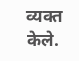व्यक्त केले.